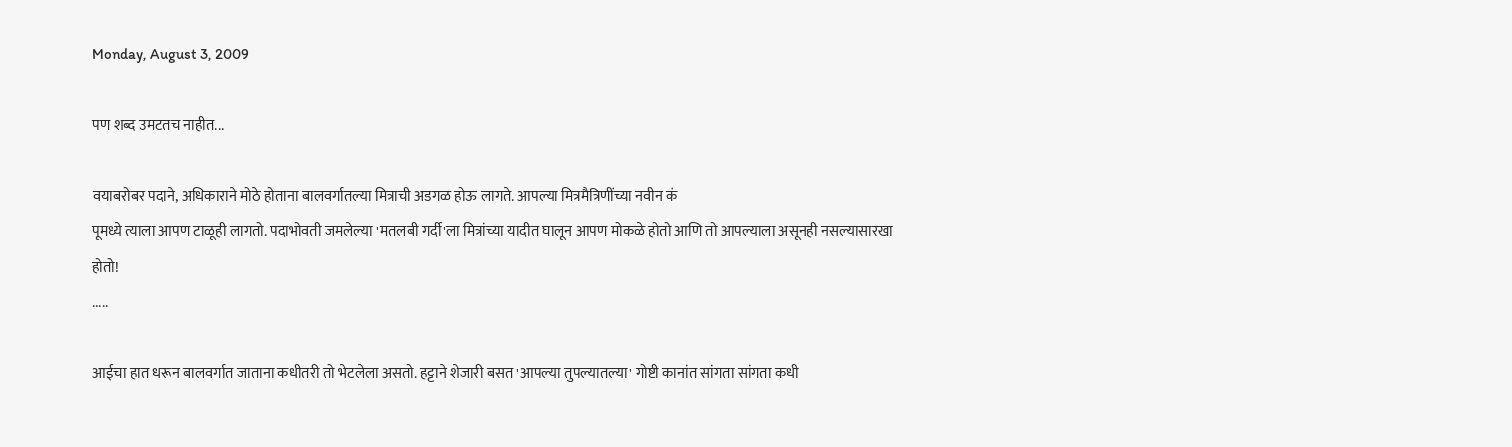Monday, August 3, 2009

पण शब्द उमटतच नाहीत...

वयाबरोबर पदाने, अधिकाराने मोठे होताना बालवर्गातल्या मित्राची अडगळ होऊ लागते. आपल्या मित्रमैत्रिणींच्या नवीन कं
पूमध्ये त्याला आपण टाळूही लागतो. पदाभोवती जमलेल्या 'मतलबी गर्दी'ला मित्रांच्या यादीत घालून आपण मोकळे होतो आणि तो आपल्याला असूनही नसल्यासारखा होतो!
.....

आईचा हात धरून बालवर्गात जाताना कधीतरी तो भेटलेला असतो. हट्टाने शेजारी बसत 'आपल्या तुपल्यातल्या' गोष्टी कानांत सांगता सांगता कधी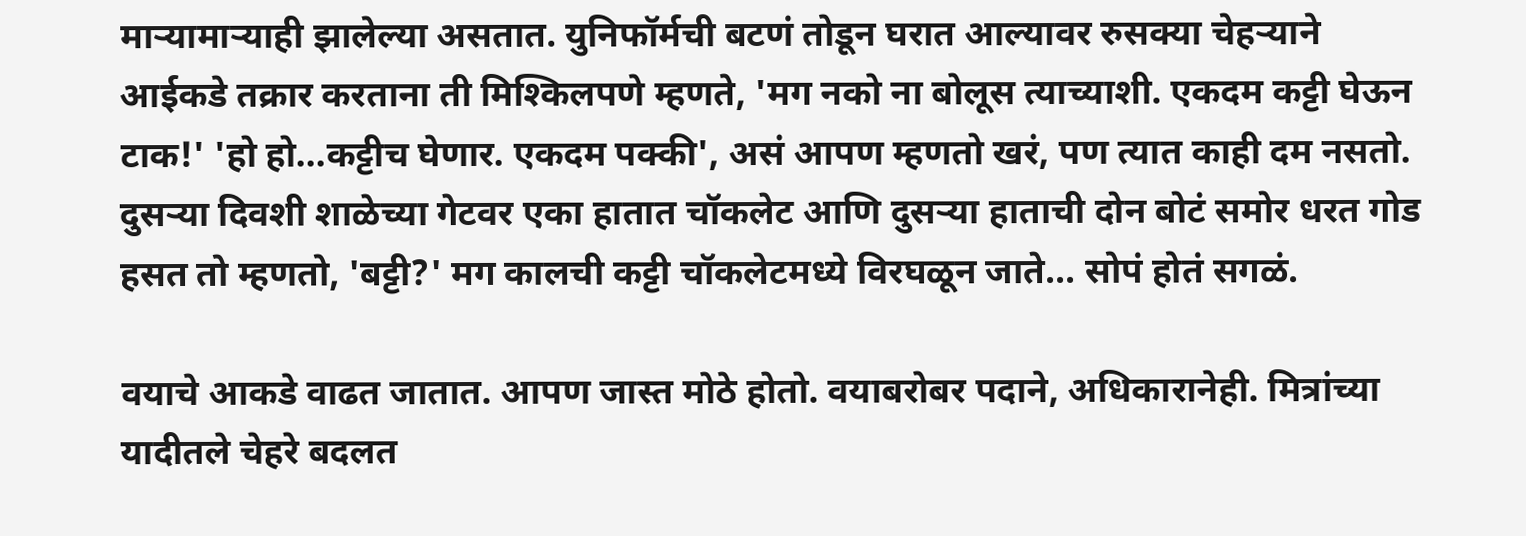माऱ्यामाऱ्याही झालेल्या असतात. युनिफॉर्मची बटणं तोडून घरात आल्यावर रुसक्या चेहऱ्याने आईकडे तक्रार करताना ती मिश्किलपणे म्हणते, 'मग नको ना बोलूस त्याच्याशी. एकदम कट्टी घेऊन टाक!' 'हो हो...कट्टीच घेणार. एकदम पक्की', असं आपण म्हणतो खरं, पण त्यात काही दम नसतो. दुसऱ्या दिवशी शाळेच्या गेटवर एका हातात चॉकलेट आणि दुसऱ्या हाताची दोन बोटं समोर धरत गोड हसत तो म्हणतो, 'बट्टी?' मग कालची कट्टी चॉकलेटमध्ये विरघळून जाते... सोपं होतं सगळं.

वयाचे आकडे वाढत जातात. आपण जास्त मोठे होतो. वयाबरोबर पदाने, अधिकारानेही. मित्रांच्या यादीतले चेहरे बदलत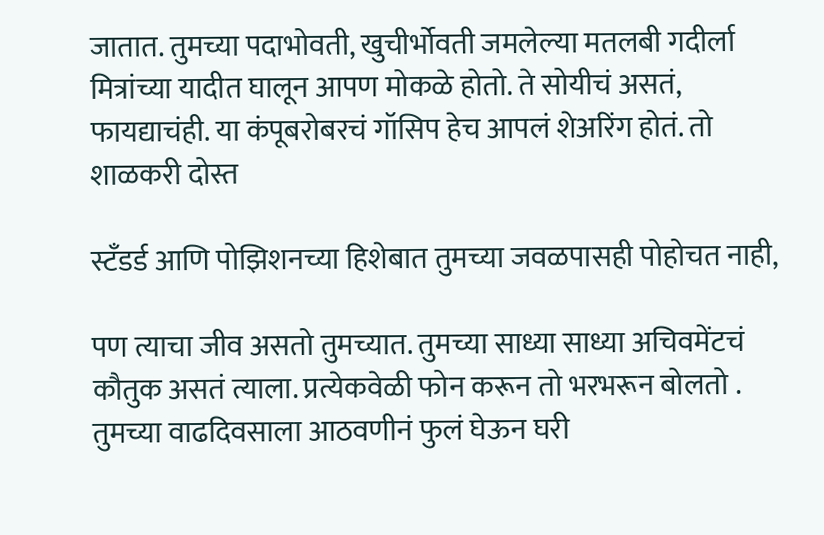जातात. तुमच्या पदाभोवती, खुचीर्भोवती जमलेल्या मतलबी गदीर्ला मित्रांच्या यादीत घालून आपण मोकळे होतो. ते सोयीचं असतं, फायद्याचंही. या कंपूबरोबरचं गॉसिप हेच आपलं शेअरिंग होतं. तो शाळकरी दोस्त

स्टँडर्ड आणि पोझिशनच्या हिशेबात तुमच्या जवळपासही पोहोचत नाही,

पण त्याचा जीव असतो तुमच्यात. तुमच्या साध्या साध्या अचिवमेंटचं कौतुक असतं त्याला. प्रत्येकवेळी फोन करून तो भरभरून बोलतो . तुमच्या वाढदिवसाला आठवणीनं फुलं घेऊन घरी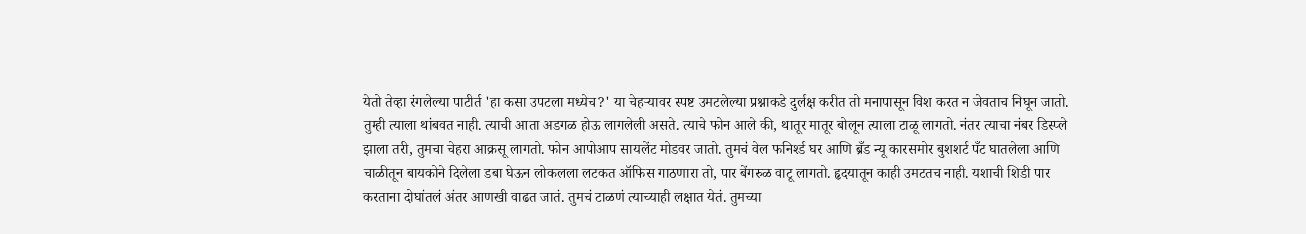येतो तेव्हा रंगलेल्या पाटीर्त 'हा कसा उपटला मध्येच?' या चेहऱ्यावर स्पष्ट उमटलेल्या प्रश्नाकडे दुर्लक्ष करीत तो मनापासून विश करत न जेवताच निघून जातो. तुम्ही त्याला थांबवत नाही. त्याची आता अडगळ होऊ लागलेली असते. त्याचे फोन आले की, थातूर मातूर बोलून त्याला टाळू लागतो. नंतर त्याचा नंबर डिस्प्ले झाला तरी, तुमचा चेहरा आक्रसू लागतो. फोन आपोआप सायलेंट मोडवर जातो. तुमचं वेल फनिर्श्ड घर आणि ब्रँड न्यू कारसमोर बुशशर्ट पँट घातलेला आणि चाळीतून बायकोने दिलेला डबा घेऊन लोकलला लटकत ऑफिस गाठणारा तो, पार बेंगरुळ वाटू लागतो. हृदयातून काही उमटतच नाही. यशाची शिडी पार करताना दोघांतलं अंतर आणखी वाढत जातं. तुमचं टाळणं त्याच्याही लक्षात येतं. तुमच्या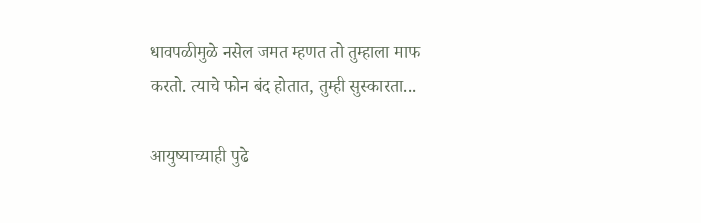धावपळीमुळे नसेल जमत म्हणत तो तुम्हाला माफ करतो. त्याचे फोन बंद होतात, तुम्ही सुस्कारता...

आयुष्याच्याही पुढे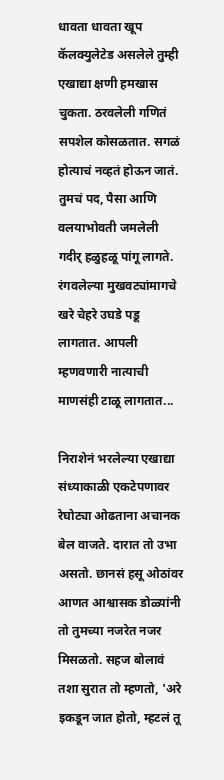धावता धावता खूप कॅलक्युलेटेड असलेले तुम्ही एखाद्या क्षणी हमखास चुकता. ठरवलेली गणितं सपशेल कोसळतात. सगळं होत्याचं नव्हतं होऊन जातं. तुमचं पद, पैसा आणि वलयाभोवती जमलेली गदीर् हळुहळू पांगू लागते. रंगवलेल्या मुखवट्यांमागचे खरे चेहरे उघडे पडू लागतात. आपली म्हणवणारी नात्याची माणसंही टाळू लागतात...

निराशेनं भरलेल्या एखाद्या संध्याकाळी एकटेपणावर रेघोट्या ओढताना अचानक बेल वाजते. दारात तो उभा असतो. छानसं हसू ओठांवर आणत आश्वासक डोळ्यांनी तो तुमच्या नजरेत नजर मिसळतो. सहज बोलावं तशा सुरात तो म्हणतो, 'अरे इकडून जात होतो, म्हटलं तू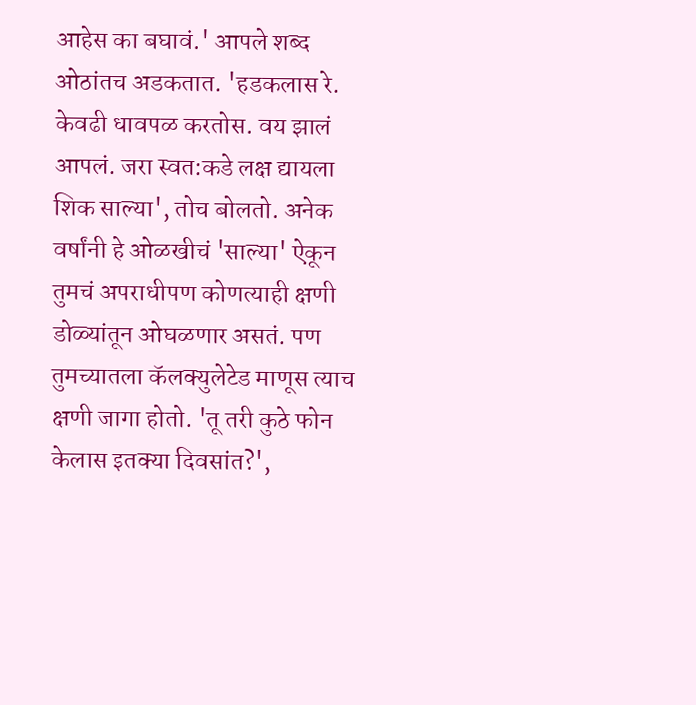आहेस का बघावं.' आपले शब्द ओठांतच अडकतात. 'हडकलास रे. केवढी धावपळ करतोस. वय झालं आपलं. जरा स्वत:कडे लक्ष द्यायला शिक साल्या', तोच बोलतो. अनेक वर्षांनी हे ओळखीचं 'साल्या' ऐकून तुमचं अपराधीपण कोणत्याही क्षणी डोळ्यांतून ओघळणार असतं. पण तुमच्यातला कॅलक्युलेटेड माणूस त्याच क्षणी जागा होतो. 'तू तरी कुठे फोन केलास इतक्या दिवसांत?',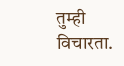तुम्ही विचारता.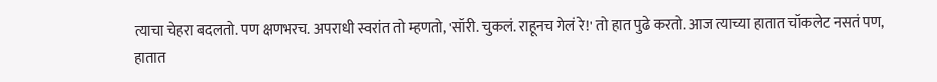त्याचा चेहरा बदलतो. पण क्षणभरच. अपराधी स्वरांत तो म्हणतो, 'सॉरी. चुकलं. राहूनच गेलं रे!' तो हात पुढे करतो. आज त्याच्या हातात चॉकलेट नसतं पण, हातात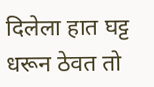दिलेला हात घट्ट धरून ठेवत तो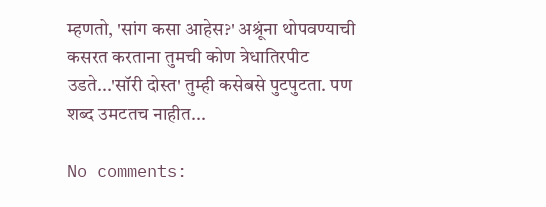म्हणतो, 'सांग कसा आहेस?' अश्रूंना थोपवण्याची कसरत करताना तुमची कोण त्रेधातिरपीट उडते...'सॉरी दोस्त' तुम्ही कसेबसे पुटपुटता. पण शब्द उमटतच नाहीत...

No comments: